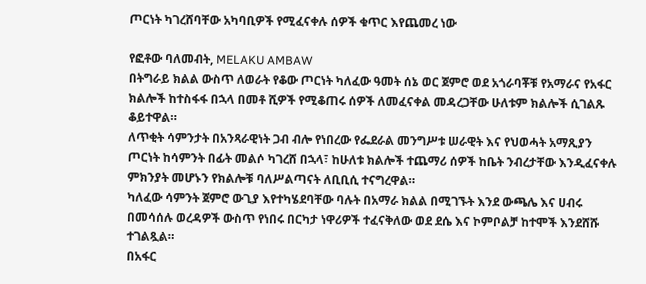ጦርነት ካገረሸባቸው አካባቢዎች የሚፈናቀሉ ሰዎች ቁጥር እየጨመረ ነው

የፎቶው ባለመብት, MELAKU AMBAW
በትግራይ ክልል ውስጥ ለወራት የቆው ጦርነት ካለፈው ዓመት ሰኔ ወር ጀምሮ ወደ አጎራባቾቹ የአማራና የአፋር ክልሎች ከተስፋፋ በኋላ በመቶ ሺዎች የሚቆጠሩ ሰዎች ለመፈናቀል መዳረጋቸው ሁለቱም ክልሎች ሲገልጹ ቆይተዋል።
ለጥቂት ሳምንታት በአንጻራዊነት ጋብ ብሎ የነበረው የፌደራል መንግሥቱ ሠራዊት እና የህወሓት አማጺያን ጦርነት ከሳምንት በፊት መልሶ ካገረሸ በኋላ፣ ከሁለቱ ክልሎች ተጨማሪ ሰዎች ከቤት ንብረታቸው እንዲፈናቀሉ ምክንያት መሆኑን የክልሎቹ ባለሥልጣናት ለቢቢሲ ተናግረዋል።
ካለፈው ሳምንት ጀምሮ ውጊያ እየተካሄደባቸው ባሉት በአማራ ክልል በሚገኙት እንደ ውጫሌ እና ሀብሩ በመሳሰሉ ወረዳዎች ውስጥ የነበሩ በርካታ ነዋሪዎች ተፈናቅለው ወደ ደሴ እና ኮምቦልቻ ከተሞች እንደሸሹ ተገልጿል።
በአፋር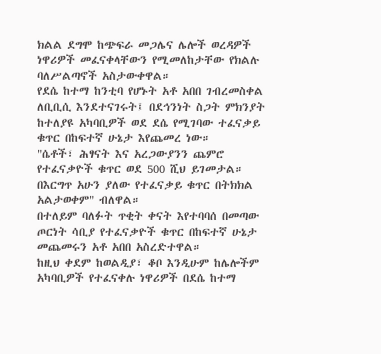ክልል ደግሞ ከጭፍራ መጋሌና ሌሎች ወረዳዎች ነዋሪዎች መፈናቀላቸውን የሚመለከታቸው የክልሉ ባለሥልጣኖች አስታውቀዋል።
የደሴ ከተማ ከንቲባ የሆኑት አቶ አበበ ገብረመስቀል ለቢቢሲ እንደተናገሩት፤ በደኅንነት ስጋት ምክንያት ከተለያዩ አካባቢዎች ወደ ደሴ የሚገባው ተፈናቃይ ቁጥር በከፍተኛ ሁኔታ እየጨመረ ነው።
"ሴቶች፣ ሕፃናት እና አረጋውያንን ጨምሮ የተፈናቃዮች ቁጥር ወደ 500 ሺህ ይገመታል። በእርግጥ አሁን ያለው የተፈናቃይ ቁጥር በትክክል አልታወቀም" ብለዋል።
በተለይም ባለፉት ጥቂት ቀናት እየተባባሰ በመጣው ጦርነት ሳቢያ የተፈናቃዮች ቁጥር በከፍተኛ ሁኔታ መጨመሩን አቶ አበበ አስረድተዋል።
ከዚህ ቀደም ከወልዲያ፣ ቆቦ እንዲሁም ከሌሎችም አካባቢዎች የተፈናቀሉ ነዋሪዎች በደሴ ከተማ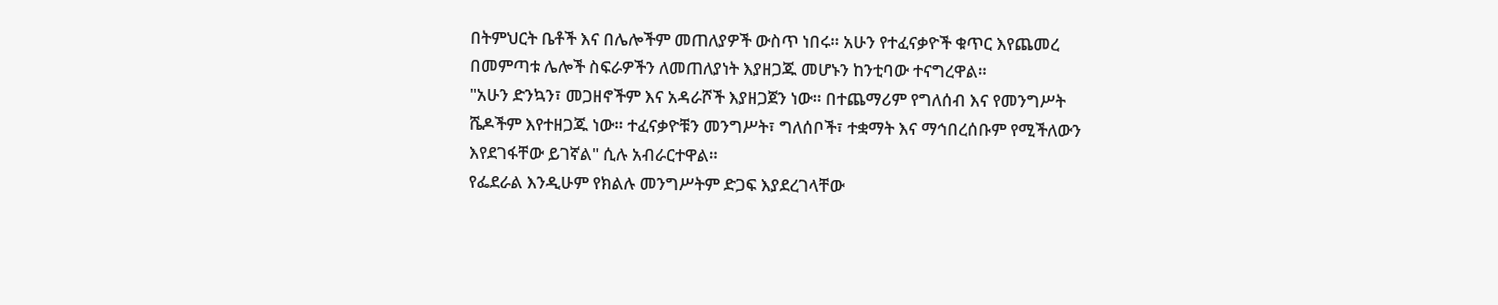በትምህርት ቤቶች እና በሌሎችም መጠለያዎች ውስጥ ነበሩ። አሁን የተፈናቃዮች ቁጥር እየጨመረ በመምጣቱ ሌሎች ስፍራዎችን ለመጠለያነት እያዘጋጁ መሆኑን ከንቲባው ተናግረዋል።
"አሁን ድንኳን፣ መጋዘኖችም እና አዳራሾች እያዘጋጀን ነው። በተጨማሪም የግለሰብ እና የመንግሥት ሼዶችም እየተዘጋጁ ነው። ተፈናቃዮቹን መንግሥት፣ ግለሰቦች፣ ተቋማት እና ማኅበረሰቡም የሚችለውን እየደገፋቸው ይገኛል" ሲሉ አብራርተዋል።
የፌደራል እንዲሁም የክልሉ መንግሥትም ድጋፍ እያደረገላቸው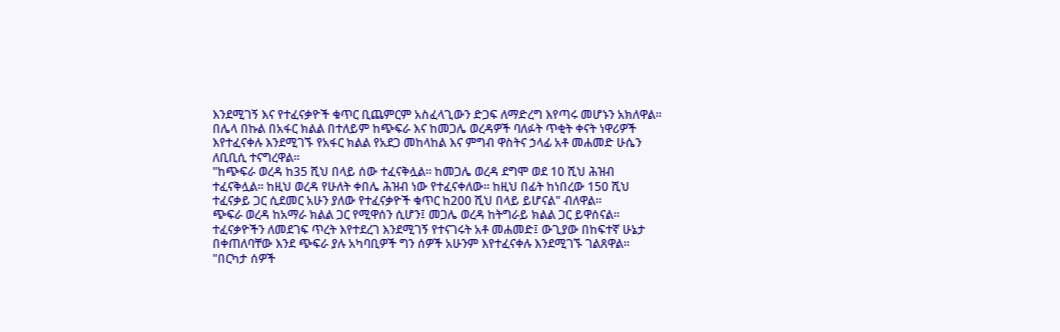እንደሚገኝ እና የተፈናቃዮች ቁጥር ቢጨምርም አስፈላጊውን ድጋፍ ለማድረግ እየጣሩ መሆኑን አክለዋል።
በሌላ በኩል በአፋር ክልል በተለይም ከጭፍራ እና ከመጋሌ ወረዳዎች ባለፉት ጥቂት ቀናት ነዋሪዎች እየተፈናቀሉ እንደሚገኙ የአፋር ክልል የአደጋ መከላከል እና ምግብ ዋስትና ኃላፊ አቶ መሐመድ ሁሴን ለቢቢሲ ተናግረዋል።
"ከጭፍራ ወረዳ ከ35 ሺህ በላይ ሰው ተፈናቅሏል። ከመጋሌ ወረዳ ደግሞ ወደ 10 ሺህ ሕዝብ ተፈናቅሏል። ከዚህ ወረዳ የሁለት ቀበሌ ሕዝብ ነው የተፈናቀለው። ከዚህ በፊት ከነበረው 150 ሺህ ተፈናቃይ ጋር ሲደመር አሁን ያለው የተፈናቃዮች ቁጥር ከ200 ሺህ በላይ ይሆናል" ብለዋል።
ጭፍራ ወረዳ ከአማራ ክልል ጋር የሚዋሰን ሲሆን፤ መጋሌ ወረዳ ከትግራይ ክልል ጋር ይዋሰናል።
ተፈናቃዮችን ለመደገፍ ጥረት እየተደረገ እንደሚገኝ የተናገሩት አቶ መሐመድ፤ ውጊያው በከፍተኛ ሁኔታ በቀጠለባቸው እንደ ጭፍራ ያሉ አካባቢዎች ግን ሰዎች አሁንም እየተፈናቀሉ እንደሚገኙ ገልጸዋል።
"በርካታ ሰዎች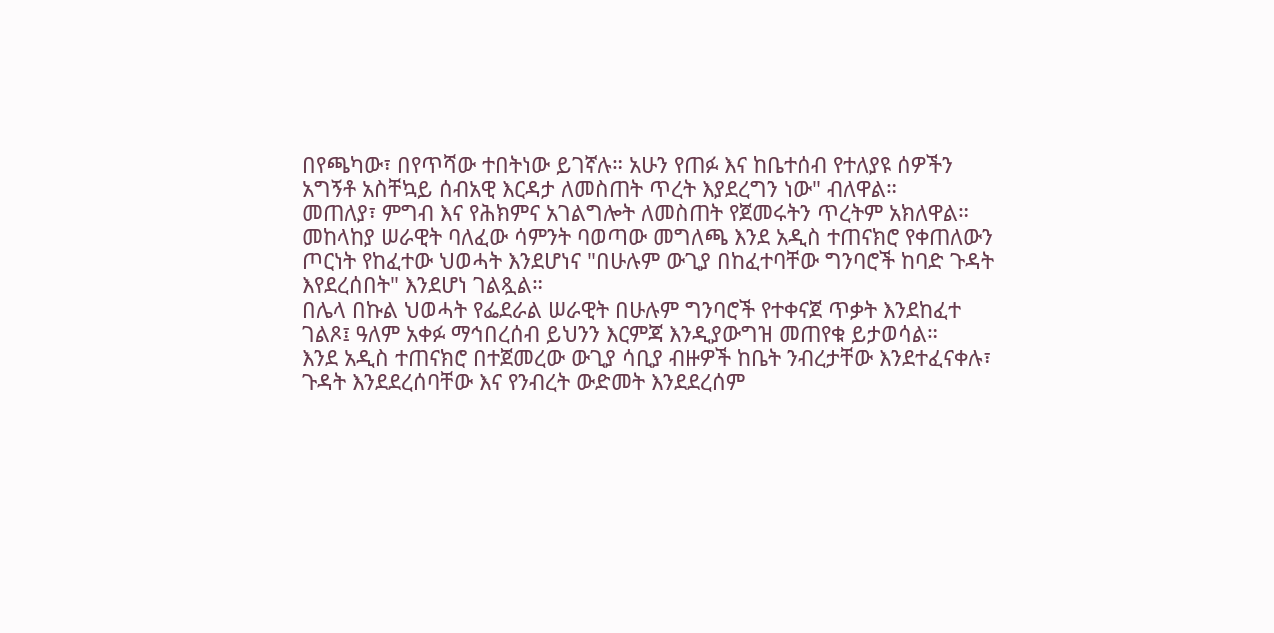በየጫካው፣ በየጥሻው ተበትነው ይገኛሉ። አሁን የጠፉ እና ከቤተሰብ የተለያዩ ሰዎችን አግኝቶ አስቸኳይ ሰብአዊ እርዳታ ለመስጠት ጥረት እያደረግን ነው" ብለዋል።
መጠለያ፣ ምግብ እና የሕክምና አገልግሎት ለመስጠት የጀመሩትን ጥረትም አክለዋል።
መከላከያ ሠራዊት ባለፈው ሳምንት ባወጣው መግለጫ እንደ አዲስ ተጠናክሮ የቀጠለውን ጦርነት የከፈተው ህወሓት እንደሆነና "በሁሉም ውጊያ በከፈተባቸው ግንባሮች ከባድ ጉዳት እየደረሰበት" እንደሆነ ገልጿል።
በሌላ በኩል ህወሓት የፌደራል ሠራዊት በሁሉም ግንባሮች የተቀናጀ ጥቃት እንደከፈተ ገልጾ፤ ዓለም አቀፉ ማኅበረሰብ ይህንን እርምጃ እንዲያውግዝ መጠየቁ ይታወሳል።
እንደ አዲስ ተጠናክሮ በተጀመረው ውጊያ ሳቢያ ብዙዎች ከቤት ንብረታቸው እንደተፈናቀሉ፣ ጉዳት እንደደረሰባቸው እና የንብረት ውድመት እንደደረሰም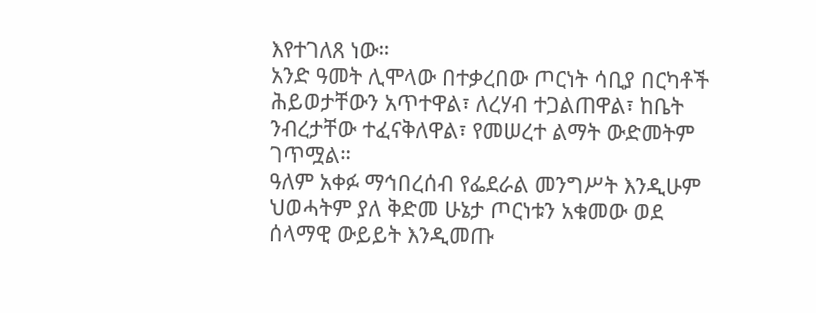እየተገለጸ ነው።
አንድ ዓመት ሊሞላው በተቃረበው ጦርነት ሳቢያ በርካቶች ሕይወታቸውን አጥተዋል፣ ለረሃብ ተጋልጠዋል፣ ከቤት ንብረታቸው ተፈናቅለዋል፣ የመሠረተ ልማት ውድመትም ገጥሟል።
ዓለም አቀፉ ማኅበረሰብ የፌደራል መንግሥት እንዲሁም ህወሓትም ያለ ቅድመ ሁኔታ ጦርነቱን አቁመው ወደ ሰላማዊ ውይይት እንዲመጡ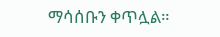ማሳሰቡን ቀጥሏል።